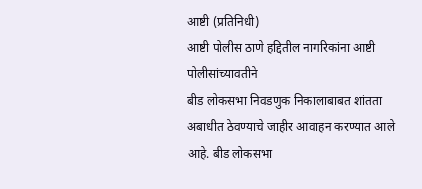आष्टी (प्रतिनिधी)
आष्टी पोलीस ठाणे हद्दितील नागरिकांना आष्टी पोलीसांच्यावतीने
बीड लोकसभा निवडणुक निकालाबाबत शांतता अबाधीत ठेवण्याचे जाहीर आवाहन करण्यात आले
आहे. बीड लोकसभा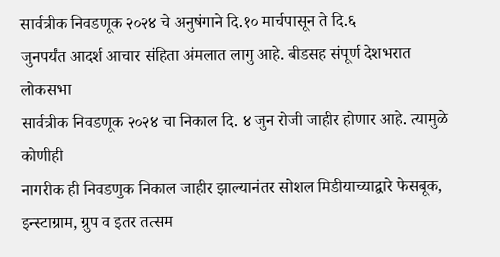सार्वत्रीक निवडणूक २०२४ चे अनुषंगाने दि.१० मार्चपासून ते दि.६
जुनपर्यंत आदर्श आचार संहिता अंमलात लागु आहे. बीडसह संपूर्ण देशभरात लोकसभा
सार्वत्रीक निवडणूक २०२४ चा निकाल दि. ४ जुन रोजी जाहीर होणार आहे. त्यामुळे कोणीही
नागरीक ही निवडणुक निकाल जाहीर झाल्यानंतर सोशल मिडीयाच्याद्वारे फेसबूक,
इन्स्टाग्राम, ग्रुप व इतर तत्सम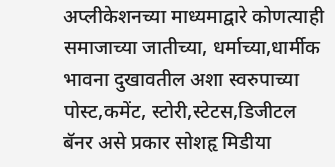अप्लीकेशनच्या माध्यमाद्वारे कोणत्याही
समाजाच्या जातीच्या, धर्माच्या,धार्मीक भावना दुखावतील अशा स्वरुपाच्या
पोस्ट,कमेंट, स्टोरी,स्टेटस,डिजीटल बॅनर असे प्रकार सोशहृ मिडीया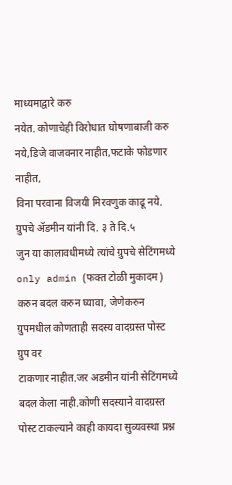माध्यमाद्वारे करु
नयेत. कोणाचेही विरोधात घोषणाबाजी करु नये,डिजे वाजवनार नाहीत,फटाके फोडणार नाहीत,
विना परवाना विजयी मिरवणुक काढू नये. ग्रुपचे ॲडमीन यांनी दि. ३ ते दि.५
जुन या कालावधीमध्ये त्यांचे ग्रुपचे सेटिंगमध्ये only admin (फक्त टोळी मुकादम)
करुन बदल करुन घ्यावा, जेणेकरुन ग्रुपमधील कोणताही सदस्य वादग्रस्त पोस्ट ग्रुप वर
टाकणार नाहीत.जर अडमीन यांनी सेटिंगमध्ये बदल केला नाही.कोणी सदस्याने वादग्रस्त
पोस्ट टाकल्याने काही कायदा सुव्यवस्था प्रश्न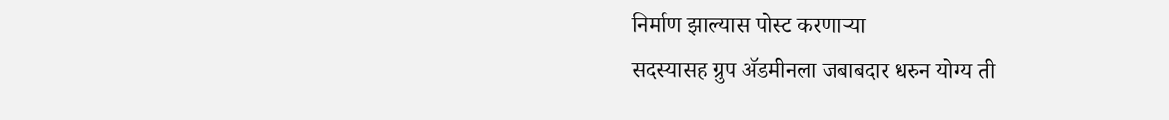निर्माण झाल्यास पोस्ट करणाऱ्या
सदस्यासह ग्रुप ॲडमीनला जबाबदार धरुन योग्य ती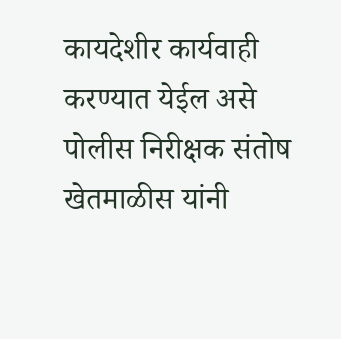कायदेशीर कार्यवाही करण्यात येईल असे
पोलीस निरीक्षक संतोष खेतमाळीस यांनी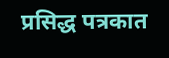प्रसिद्ध पत्रकात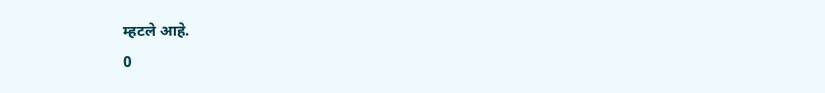म्हटले आहे.
0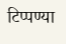टिप्पण्या